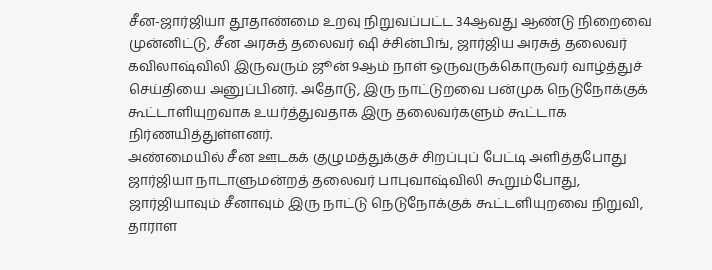சீன-ஜார்ஜியா தூதாண்மை உறவு நிறுவப்பட்ட 34ஆவது ஆண்டு நிறைவை முன்னிட்டு, சீன அரசுத் தலைவர் ஷி ச்சின்பிங், ஜார்ஜிய அரசுத் தலைவர் கவிலாஷ்விலி இருவரும் ஜூன் 9ஆம் நாள் ஒருவருக்கொருவர் வாழ்த்துச் செய்தியை அனுப்பினர். அதோடு, இரு நாட்டுறவை பன்முக நெடுநோக்குக் கூட்டாளியுறவாக உயர்த்துவதாக இரு தலைவர்களும் கூட்டாக நிர்ணயித்துள்ளனர்.
அண்மையில் சீன ஊடகக் குழுமத்துக்குச் சிறப்புப் பேட்டி அளித்தபோது ஜார்ஜியா நாடாளுமன்றத் தலைவர் பாபுவாஷ்விலி கூறும்போது,
ஜார்ஜியாவும் சீனாவும் இரு நாட்டு நெடுநோக்குக் கூட்டளியுறவை நிறுவி, தாராள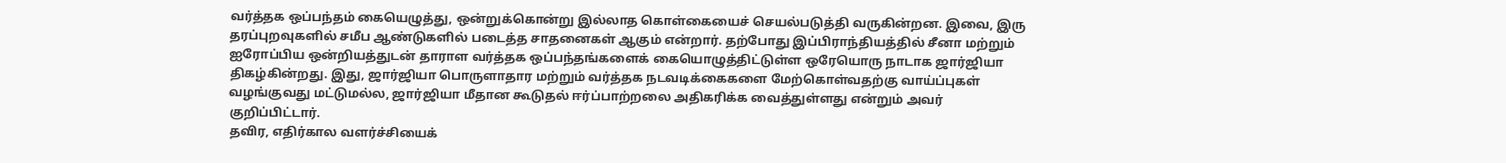வர்த்தக ஒப்பந்தம் கையெழுத்து, ஒன்றுக்கொன்று இல்லாத கொள்கையைச் செயல்படுத்தி வருகின்றன. இவை, இரு தரப்புறவுகளில் சமீப ஆண்டுகளில் படைத்த சாதனைகள் ஆகும் என்றார். தற்போது இப்பிராந்தியத்தில் சீனா மற்றும் ஐரோப்பிய ஒன்றியத்துடன் தாராள வர்த்தக ஒப்பந்தங்களைக் கையொழுத்திட்டுள்ள ஒரேயொரு நாடாக ஜார்ஜியா திகழ்கின்றது. இது, ஜார்ஜியா பொருளாதார மற்றும் வர்த்தக நடவடிக்கைகளை மேற்கொள்வதற்கு வாய்ப்புகள் வழங்குவது மட்டுமல்ல, ஜார்ஜியா மீதான கூடுதல் ஈர்ப்பாற்றலை அதிகரிக்க வைத்துள்ளது என்றும் அவர் குறிப்பிட்டார்.
தவிர, எதிர்கால வளர்ச்சியைக்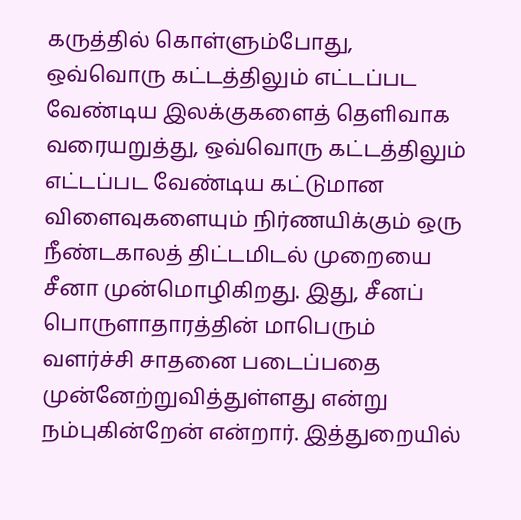கருத்தில் கொள்ளும்போது, ஒவ்வொரு கட்டத்திலும் எட்டப்பட வேண்டிய இலக்குகளைத் தெளிவாக வரையறுத்து, ஒவ்வொரு கட்டத்திலும் எட்டப்பட வேண்டிய கட்டுமான விளைவுகளையும் நிர்ணயிக்கும் ஒரு நீண்டகாலத் திட்டமிடல் முறையை சீனா முன்மொழிகிறது. இது, சீனப் பொருளாதாரத்தின் மாபெரும் வளர்ச்சி சாதனை படைப்பதை முன்னேற்றுவித்துள்ளது என்று நம்புகின்றேன் என்றார். இத்துறையில்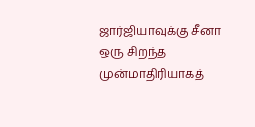ஜார்ஜியாவுக்கு சீனா ஒரு சிறந்த முன்மாதிரியாகத்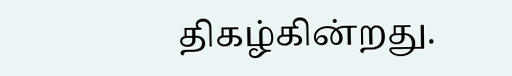திகழ்கின்றது.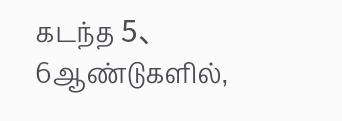கடந்த 5、6ஆண்டுகளில்,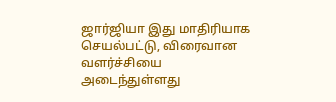ஜார்ஜியா இது மாதிரியாக செயல்பட்டு, விரைவான வளர்ச்சியை அடைந்துள்ளது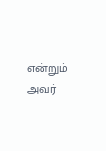என்றும் அவர்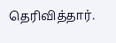தெரிவித்தார்.